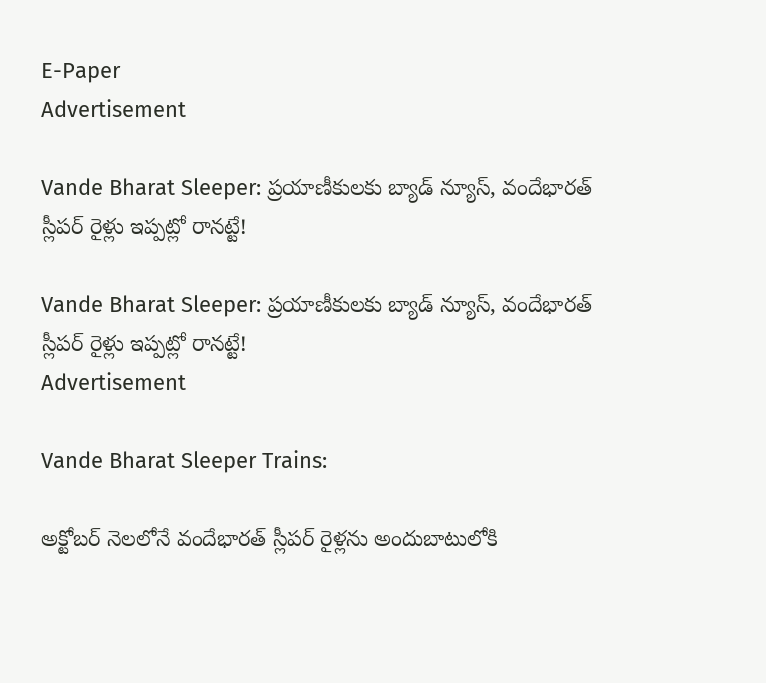E-Paper
Advertisement

Vande Bharat Sleeper: ప్రయాణీకులకు బ్యాడ్ న్యూస్, వందేభారత్ స్లీపర్ రైళ్లు ఇప్పట్లో రానట్టే!

Vande Bharat Sleeper: ప్రయాణీకులకు బ్యాడ్ న్యూస్, వందేభారత్ స్లీపర్ రైళ్లు ఇప్పట్లో రానట్టే!
Advertisement

Vande Bharat Sleeper Trains:

అక్టోబర్ నెలలోనే వందేభారత్ స్లీపర్ రైళ్లను అందుబాటులోకి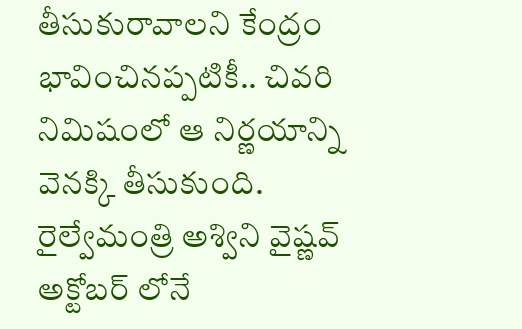తీసుకురావాలని కేంద్రం భావించినప్పటికీ.. చివరి నిమిషంలో ఆ నిర్ణయాన్ని వెనక్కి తీసుకుంది. రైల్వేమంత్రి అశ్విని వైష్ణవ్ అక్టోబర్ లోనే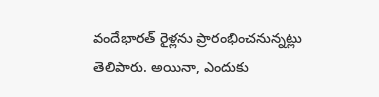వందేభారత్ రైళ్లను ప్రారంభించనున్నట్లు తెలిపారు. అయినా, ఎందుకు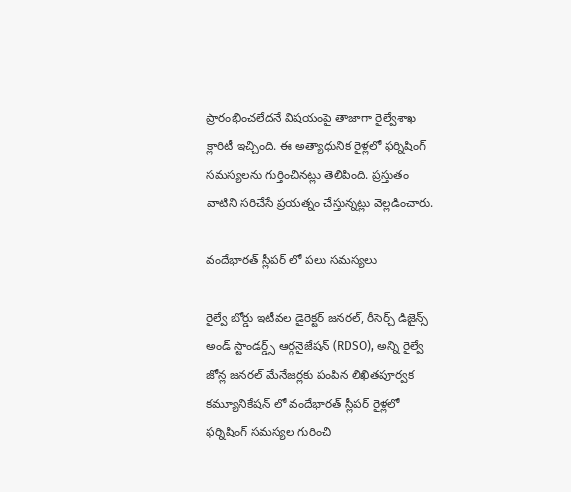ప్రారంభించలేదనే విషయంపై తాజాగా రైల్వేశాఖ క్లారిటీ ఇచ్చింది. ఈ అత్యాధునిక రైళ్లలో ఫర్నిషింగ్ సమస్యలను గుర్తించినట్లు తెలిపింది. ప్రస్తుతం వాటిని సరిచేసే ప్రయత్నం చేస్తున్నట్లు వెల్లడించారు.

వందేభారత్ స్లీపర్ లో పలు సమస్యలు

రైల్వే బోర్డు ఇటీవల డైరెక్టర్ జనరల్, రీసెర్చ్ డిజైన్స్ అండ్ స్టాండర్డ్స్ ఆర్గనైజేషన్ (RDSO), అన్ని రైల్వే జోన్ల జనరల్ మేనేజర్లకు పంపిన లిఖితపూర్వక కమ్యూనికేషన్‌ లో వందేభారత్ స్లీపర్ రైళ్లలో ఫర్నిషింగ్ సమస్యల గురించి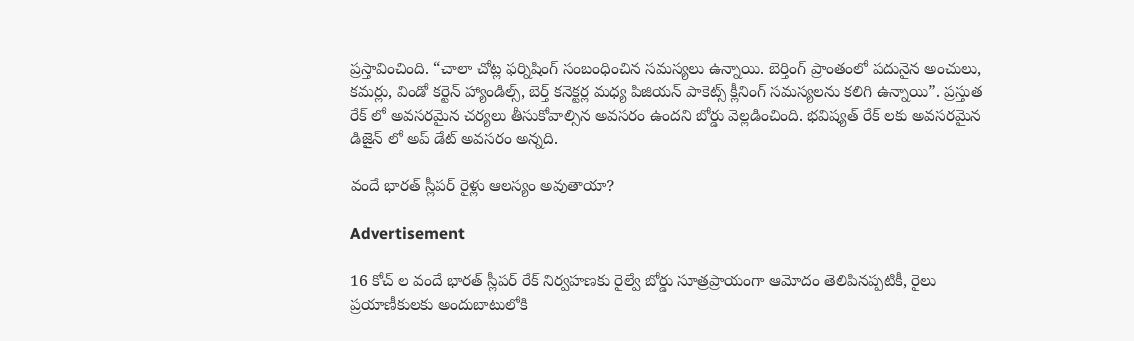ప్రస్తావించింది. “చాలా చోట్ల ఫర్నిషింగ్ సంబంధించిన సమస్యలు ఉన్నాయి. బెర్తింగ్ ప్రాంతంలో పదునైన అంచులు, కమర్లు, విండో కర్టెన్ హ్యాండిల్స్, బెర్త్ కనెక్టర్ల మధ్య పిజియన్ పాకెట్స్ క్లీనింగ్ సమస్యలను కలిగి ఉన్నాయి”. ప్రస్తుత రేక్‌ లో అవసరమైన చర్యలు తీసుకోవాల్సిన అవసరం ఉందని బోర్డు వెల్లడించింది. భవిష్యత్ రేక్‌ లకు అవసరమైన డిజైన్ లో అప్ డేట్ అవసరం అన్నది.

వందే భారత్ స్లీపర్ రైళ్లు ఆలస్యం అవుతాయా?

Advertisement

16 కోచ్ ల వందే భారత్ స్లీపర్ రేక్ నిర్వహణకు రైల్వే బోర్డు సూత్రప్రాయంగా ఆమోదం తెలిపినప్పటికీ, రైలు ప్రయాణీకులకు అందుబాటులోకి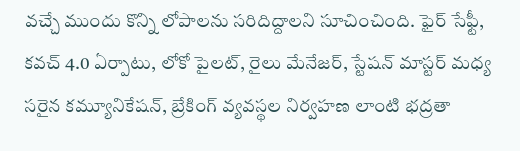వచ్చే ముందు కొన్ని లోపాలను సరిదిద్దాలని సూచించింది. ఫైర్ సేఫ్టీ, కవచ్ 4.0 ఏర్పాటు, లోకో పైలట్, రైలు మేనేజర్, స్టేషన్ మాస్టర్ మధ్య సరైన కమ్యూనికేషన్, బ్రేకింగ్ వ్యవస్థల నిర్వహణ లాంటి భద్రతా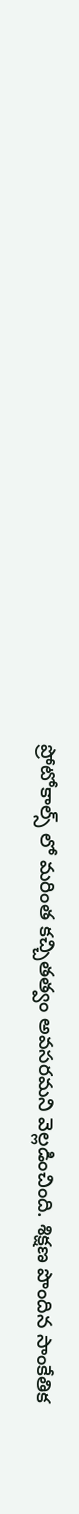ప్రోటోకాల్స్ లో మరింత కచ్చితత్వం అవసరమని వెల్లడించింది. శిక్షణ పొందిన సాంకేతిక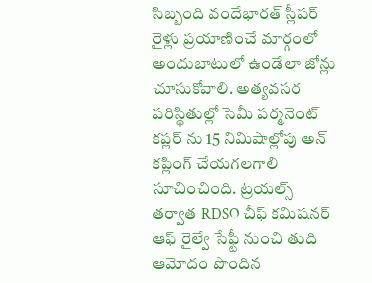సిబ్బంది వందేభారత్ స్లీపర్ రైళ్లు ప్రయాణించే మార్గంలో అందుబాటులో ఉండేలా జోన్లు  చూసుకోవాలి. అత్యవసర పరిస్థితుల్లో సెమీ పర్మనెంట్ కప్లర్‌ ను 15 నిమిషాల్లోపు అన్‌ కప్లింగ్ చేయగలగాలి సూచించింది. ట్రయల్స్ తర్వాత RDSO చీఫ్ కమిషనర్ ఆఫ్ రైల్వే సేఫ్టీ నుంచి తుది ఆమోదం పొందిన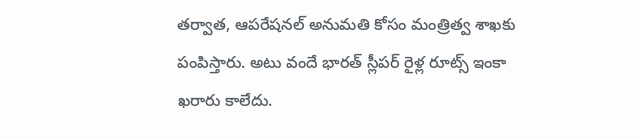తర్వాత, ఆపరేషనల్ అనుమతి కోసం మంత్రిత్వ శాఖకు పంపిస్తారు. అటు వందే భారత్ స్లీపర్ రైళ్ల రూట్స్ ఇంకా ఖరారు కాలేదు.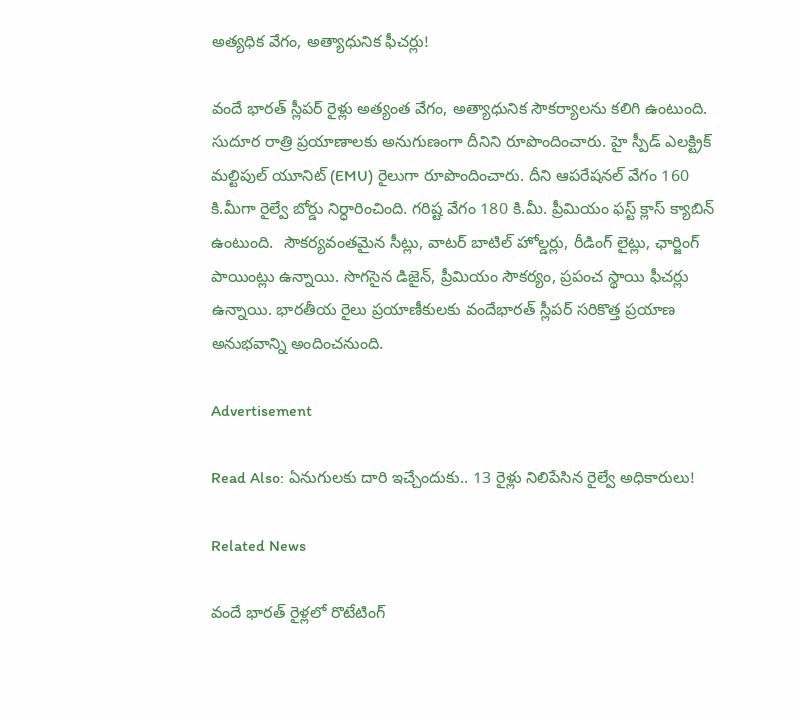అత్యధిక వేగం, అత్యాధునిక ఫీచర్లు!

వందే భారత్ స్లీపర్ రైళ్లు అత్యంత వేగం, అత్యాధునిక సౌకర్యాలను కలిగి ఉంటుంది. సుదూర రాత్రి ప్రయాణాలకు అనుగుణంగా దీనిని రూపొందించారు. హై స్పీడ్ ఎలక్ట్రిక్ మల్టిపుల్ యూనిట్ (EMU) రైలుగా రూపొందించారు. దీని ఆపరేషనల్ వేగం 160 కి.మీగా రైల్వే బోర్డు నిర్ధారించింది. గరిష్ట వేగం 180 కి.మీ. ప్రీమియం ఫస్ట్ క్లాస్ క్యాబిన్ ఉంటుంది.  సౌకర్యవంతమైన సీట్లు, వాటర్ బాటిల్ హోల్డర్లు, రీడింగ్ లైట్లు, ఛార్జింగ్ పాయింట్లు ఉన్నాయి. సొగసైన డిజైన్, ప్రీమియం సౌకర్యం, ప్రపంచ స్థాయి ఫీచర్లు ఉన్నాయి. భారతీయ రైలు ప్రయాణీకులకు వందేభారత్ స్లీపర్ సరికొత్త ప్రయాణ అనుభవాన్ని అందించనుంది.

Advertisement

Read Also: ఏనుగులకు దారి ఇచ్చేందుకు.. 13 రైళ్లు నిలిపేసిన రైల్వే అధికారులు!

Related News

వందే భారత్ రైళ్లలో రొటేటింగ్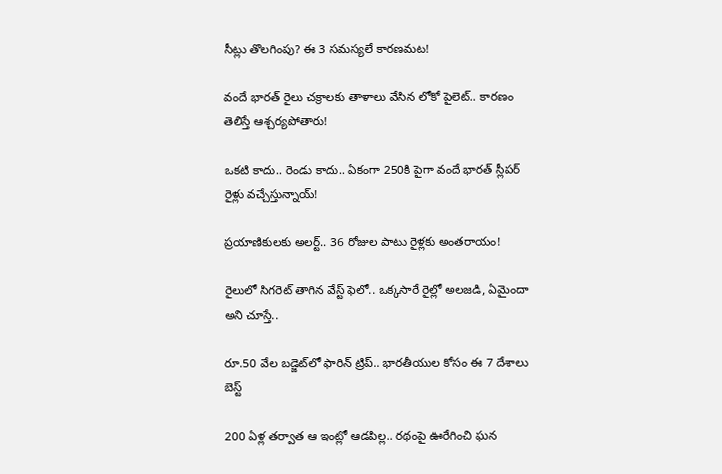సీట్లు తొలగింపు? ఈ 3 సమస్యలే కారణమట!

వందే భారత్ రైలు చక్రాలకు తాళాలు వేసిన లోకో పైలెట్.. కారణం తెలిస్తే ఆశ్చర్యపోతారు!

ఒకటి కాదు.. రెండు కాదు.. ఏకంగా 250కి పైగా వందే భారత్ స్లీపర్ రైళ్లు వచ్చేస్తున్నాయ్!

ప్రయాణికులకు అలర్ట్.. 36 రోజుల పాటు రైళ్లకు అంతరాయం!

రైలులో సిగరెట్ తాగిన వేస్ట్ ఫెలో.. ఒక్కసారే రైల్లో అలజడి, ఏమైందా అని చూస్తే..

రూ.50 వేల బడ్జెట్‌లో ఫారిన్ ట్రిప్.. భారతీయుల కోసం ఈ 7 దేశాలు బెస్ట్

200 ఏళ్ల తర్వాత ఆ ఇంట్లో ఆడపిల్ల.. రథంపై ఊరేగించి ఘన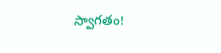స్వాగతం!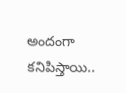అందంగా కనిపిస్తాయి..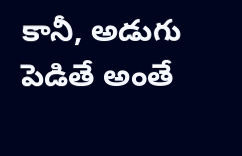కానీ, అడుగు పెడితే అంతే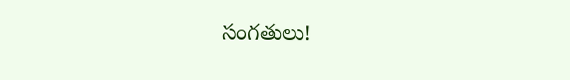సంగతులు!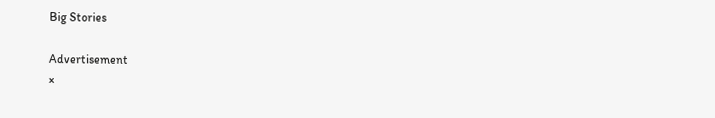Big Stories

Advertisement
×